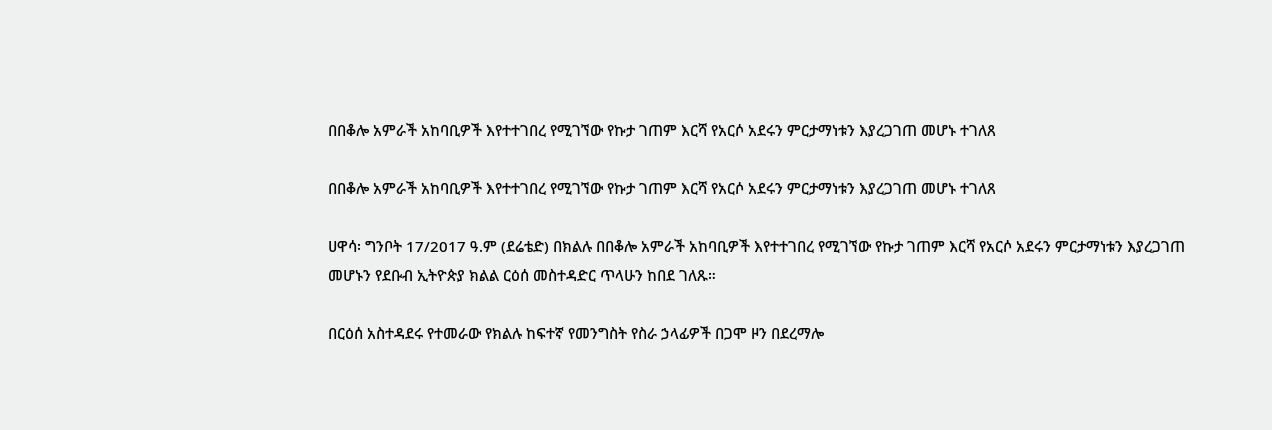በበቆሎ አምራች አከባቢዎች እየተተገበረ የሚገኘው የኩታ ገጠም እርሻ የአርሶ አደሩን ምርታማነቱን እያረጋገጠ መሆኑ ተገለጸ

በበቆሎ አምራች አከባቢዎች እየተተገበረ የሚገኘው የኩታ ገጠም እርሻ የአርሶ አደሩን ምርታማነቱን እያረጋገጠ መሆኑ ተገለጸ

ሀዋሳ፡ ግንቦት 17/2017 ዓ.ም (ደሬቴድ) በክልሉ በበቆሎ አምራች አከባቢዎች እየተተገበረ የሚገኘው የኩታ ገጠም እርሻ የአርሶ አደሩን ምርታማነቱን እያረጋገጠ መሆኑን የደቡብ ኢትዮጵያ ክልል ርዕሰ መስተዳድር ጥላሁን ከበደ ገለጹ።

በርዕሰ አስተዳደሩ የተመራው የክልሉ ከፍተኛ የመንግስት የስራ ኃላፊዎች በጋሞ ዞን በደረማሎ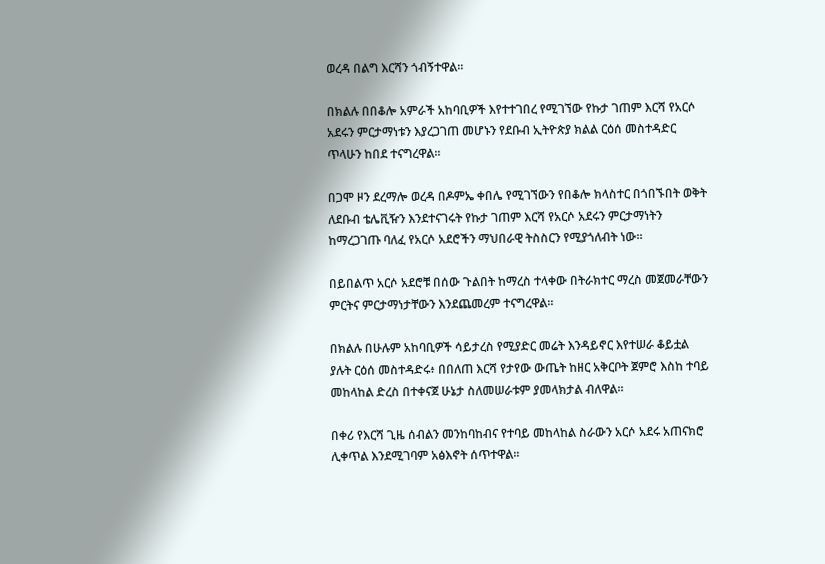ወረዳ በልግ እርሻን ጎብኝተዋል።

በክልሉ በበቆሎ አምራች አከባቢዎች እየተተገበረ የሚገኘው የኩታ ገጠም እርሻ የአርሶ አደሩን ምርታማነቱን እያረጋገጠ መሆኑን የደቡብ ኢትዮጵያ ክልል ርዕሰ መስተዳድር ጥላሁን ከበደ ተናግረዋል።

በጋሞ ዞን ደረማሎ ወረዳ በዶምኤ ቀበሌ የሚገኘውን የበቆሎ ክላስተር በጎበኙበት ወቅት ለደቡብ ቴሌቪዥን እንደተናገሩት የኩታ ገጠም እርሻ የአርሶ አደሩን ምርታማነትን ከማረጋገጡ ባለፈ የአርሶ አደሮችን ማህበራዊ ትስስርን የሚያጎለብት ነው።

በይበልጥ አርሶ አደሮቹ በሰው ጉልበት ከማረስ ተላቀው በትራክተር ማረስ መጀመራቸውን ምርትና ምርታማነታቸውን እንደጨመረም ተናግረዋል።

በክልሉ በሁሉም አከባቢዎች ሳይታረስ የሚያድር መሬት እንዳይኖር እየተሠራ ቆይቷል ያሉት ርዕሰ መስተዳድሩ፥ በበለጠ እርሻ የታየው ውጤት ከዘር አቅርቦት ጀምሮ እስከ ተባይ መከላከል ድረስ በተቀናጀ ሁኔታ ስለመሠራቱም ያመላክታል ብለዋል።

በቀሪ የእርሻ ጊዜ ሰብልን መንከባከብና የተባይ መከላከል ስራውን አርሶ አደሩ አጠናክሮ ሊቀጥል እንደሚገባም አፅእኖት ሰጥተዋል።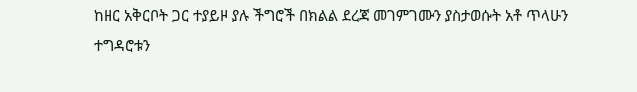ከዘር አቅርቦት ጋር ተያይዞ ያሉ ችግሮች በክልል ደረጃ መገምገሙን ያስታወሱት አቶ ጥላሁን ተግዳሮቱን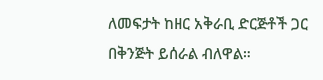ለመፍታት ከዘር አቅራቢ ድርጅቶች ጋር በቅንጅት ይሰራል ብለዋል።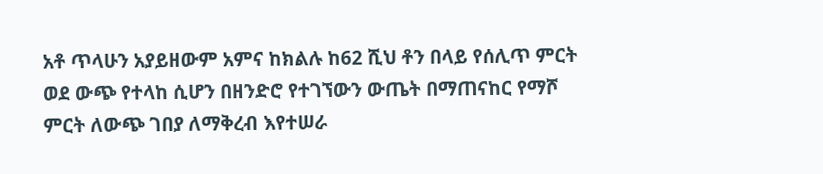አቶ ጥላሁን አያይዘውም አምና ከክልሉ ከ62 ሺህ ቶን በላይ የሰሊጥ ምርት ወደ ውጭ የተላከ ሲሆን በዘንድሮ የተገኘውን ውጤት በማጠናከር የማሾ ምርት ለውጭ ገበያ ለማቅረብ እየተሠራ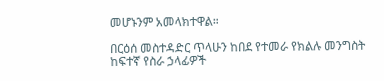መሆኑንም አመላክተዋል።

በርዕሰ መስተዳድር ጥላሁን ከበደ የተመራ የክልሉ መንግስት ከፍተኛ የስራ ኃላፊዎች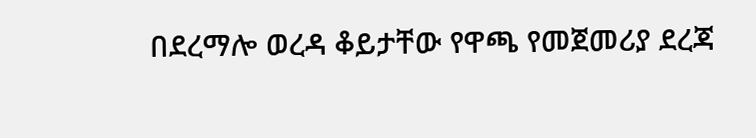በደረማሎ ወረዳ ቆይታቸው የዋጫ የመጀመሪያ ደረጃ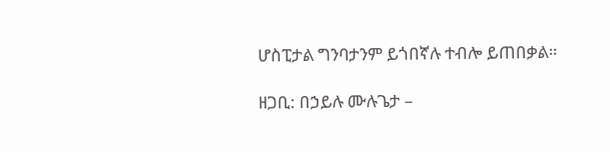ሆስፒታል ግንባታንም ይጎበኛሉ ተብሎ ይጠበቃል።

ዘጋቢ: በኃይሉ ሙሉጌታ –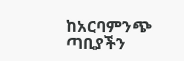ከአርባምንጭ ጣቢያችን